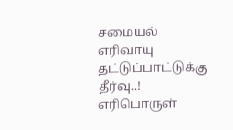சமையல் எரிவாயு தட்டுப்பாட்டுக்கு தீர்வு..!
எரிபொருள்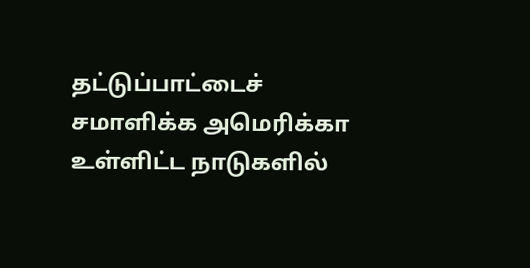தட்டுப்பாட்டைச் சமாளிக்க அமெரிக்கா உள்ளிட்ட நாடுகளில்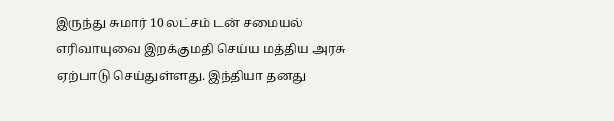இருந்து சுமார் 10 லட்சம் டன் சமையல் எரிவாயுவை இறக்குமதி செய்ய மத்திய அரசு ஏற்பாடு செய்துள்ளது. இந்தியா தனது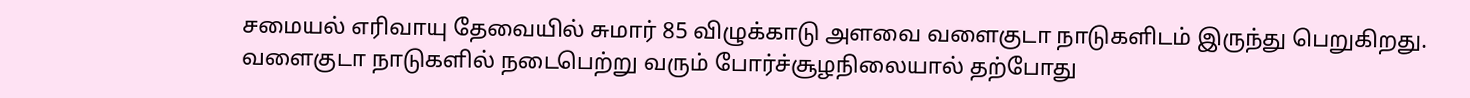சமையல் எரிவாயு தேவையில் சுமார் 85 விழுக்காடு அளவை வளைகுடா நாடுகளிடம் இருந்து பெறுகிறது.
வளைகுடா நாடுகளில் நடைபெற்று வரும் போர்ச்சூழநிலையால் தற்போது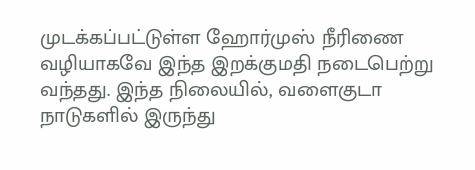முடக்கப்பட்டுள்ள ஹோர்முஸ் நீரிணை வழியாகவே இந்த இறக்குமதி நடைபெற்று வந்தது. இந்த நிலையில், வளைகுடா நாடுகளில் இருந்து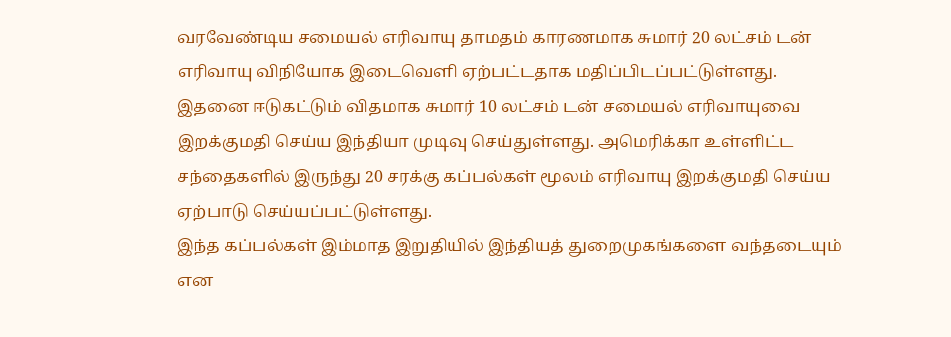வரவேண்டிய சமையல் எரிவாயு தாமதம் காரணமாக சுமார் 20 லட்சம் டன் எரிவாயு விநியோக இடைவெளி ஏற்பட்டதாக மதிப்பிடப்பட்டுள்ளது.
இதனை ஈடுகட்டும் விதமாக சுமார் 10 லட்சம் டன் சமையல் எரிவாயுவை இறக்குமதி செய்ய இந்தியா முடிவு செய்துள்ளது. அமெரிக்கா உள்ளிட்ட சந்தைகளில் இருந்து 20 சரக்கு கப்பல்கள் மூலம் எரிவாயு இறக்குமதி செய்ய ஏற்பாடு செய்யப்பட்டுள்ளது.
இந்த கப்பல்கள் இம்மாத இறுதியில் இந்தியத் துறைமுகங்களை வந்தடையும் என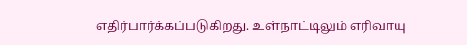எதிர்பார்க்கப்படுகிறது. உள்நாட்டிலும் எரிவாயு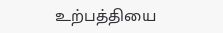உற்பத்தியை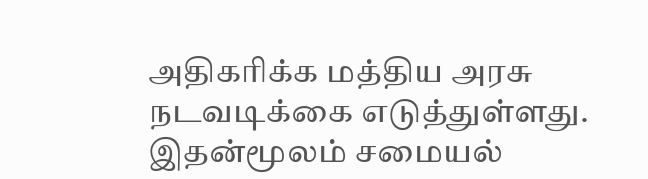அதிகரிக்க மத்திய அரசு நடவடிக்கை எடுத்துள்ளது. இதன்மூலம் சமையல்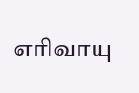எரிவாயு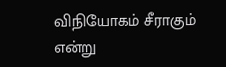விநியோகம் சீராகும் என்று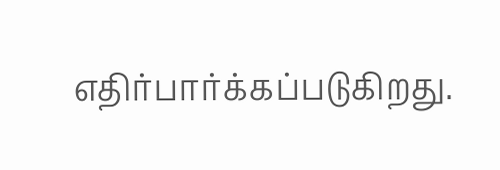எதிர்பார்க்கப்படுகிறது.